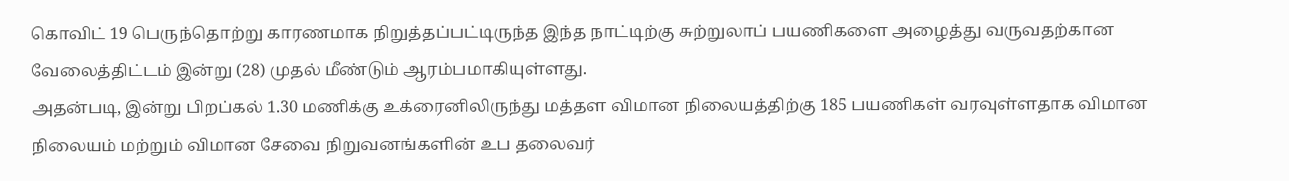கொவிட் 19 பெருந்தொற்று காரணமாக நிறுத்தப்பட்டிருந்த இந்த நாட்டிற்கு சுற்றுலாப் பயணிகளை அழைத்து வருவதற்கான வேலைத்திட்டம் இன்று (28) முதல் மீண்டும் ஆரம்பமாகியுள்ளது.
அதன்படி, இன்று பிறப்கல் 1.30 மணிக்கு உக்ரைனிலிருந்து மத்தள விமான நிலையத்திற்கு 185 பயணிகள் வரவுள்ளதாக விமான நிலையம் மற்றும் விமான சேவை நிறுவனங்களின் உப தலைவர்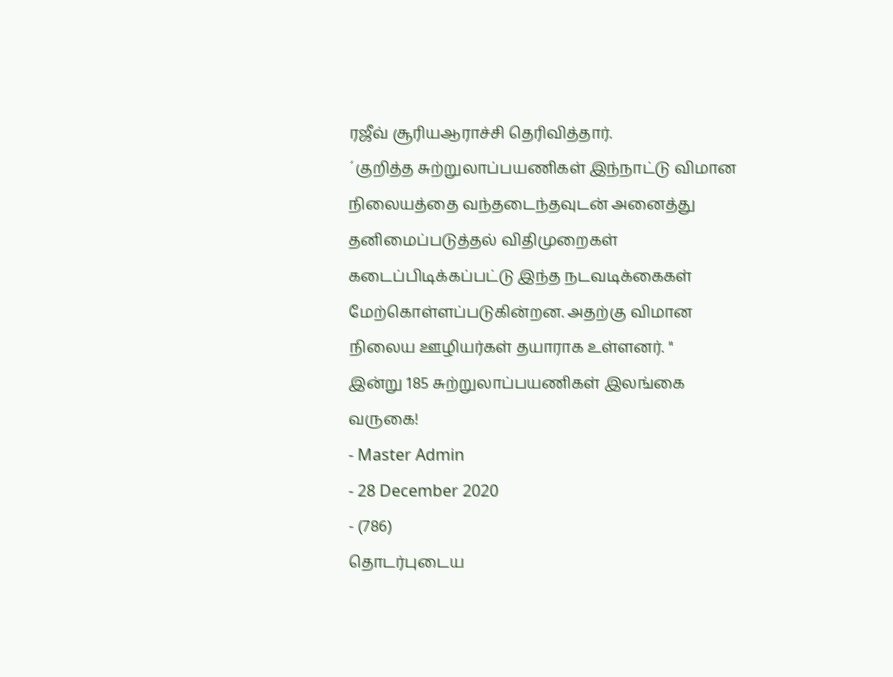ரஜீவ் சூரியஆராச்சி தெரிவித்தார்.
´குறித்த சுற்றுலாப்பயணிகள் இந்நாட்டு விமான நிலையத்தை வந்தடைந்தவுடன் அனைத்து தனிமைப்படுத்தல் விதிமுறைகள் கடைப்பிடிக்கப்பட்டு இந்த நடவடிக்கைகள் மேற்கொள்ளப்படுகின்றன. அதற்கு விமான நிலைய ஊழியர்கள் தயாராக உள்ளனர். "
இன்று 185 சுற்றுலாப்பயணிகள் இலங்கை வருகை!
- Master Admin
- 28 December 2020
- (786)
தொடர்புடைய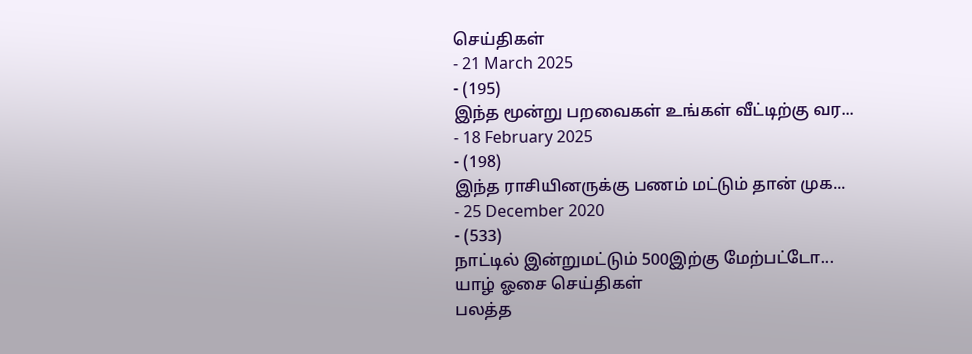செய்திகள்
- 21 March 2025
- (195)
இந்த மூன்று பறவைகள் உங்கள் வீட்டிற்கு வர...
- 18 February 2025
- (198)
இந்த ராசியினருக்கு பணம் மட்டும் தான் முக...
- 25 December 2020
- (533)
நாட்டில் இன்றுமட்டும் 500இற்கு மேற்பட்டோ...
யாழ் ஓசை செய்திகள்
பலத்த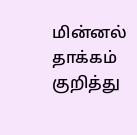மின்னல் தாக்கம் குறித்து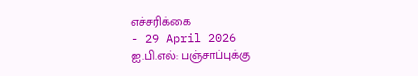எச்சரிக்கை
- 29 April 2026
ஐ.பி.எல்: பஞ்சாப்புக்கு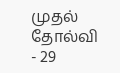முதல் தோல்வி
- 29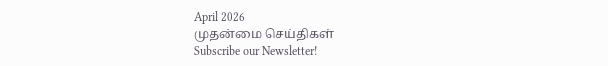April 2026
முதன்மை செய்திகள்
Subscribe our Newsletter!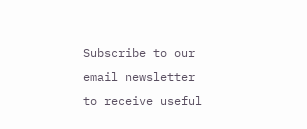Subscribe to our email newsletter to receive useful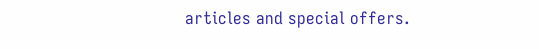articles and special offers.